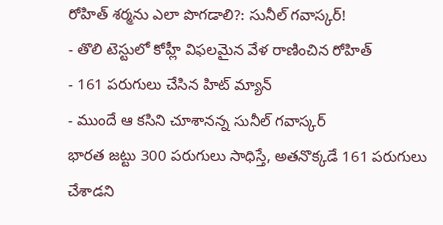రోహిత్ శర్మను ఎలా పొగడాలి?: సునీల్ గవాస్కర్!
- తొలి టెస్టులో కోహ్లీ విఫలమైన వేళ రాణించిన రోహిత్
- 161 పరుగులు చేసిన హిట్ మ్యాన్
- ముందే ఆ కసిని చూశానన్న సునీల్ గవాస్కర్
భారత జట్టు 300 పరుగులు సాధిస్తే, అతనొక్కడే 161 పరుగులు చేశాడని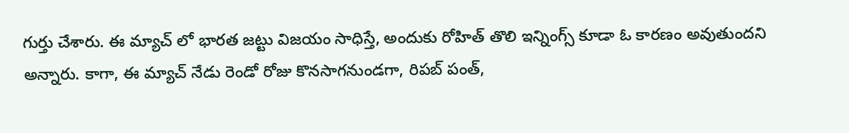గుర్తు చేశారు. ఈ మ్యాచ్ లో భారత జట్టు విజయం సాధిస్తే, అందుకు రోహిత్ తొలి ఇన్నింగ్స్ కూడా ఓ కారణం అవుతుందని అన్నారు. కాగా, ఈ మ్యాచ్ నేడు రెండో రోజు కొనసాగనుండగా, రిపబ్ పంత్,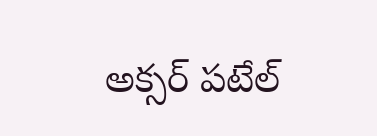అక్సర్ పటేల్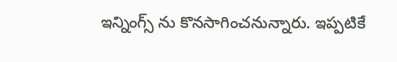ఇన్నింగ్స్ ను కొనసాగించనున్నారు. ఇప్పటికే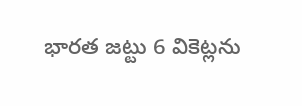భారత జట్టు 6 వికెట్లను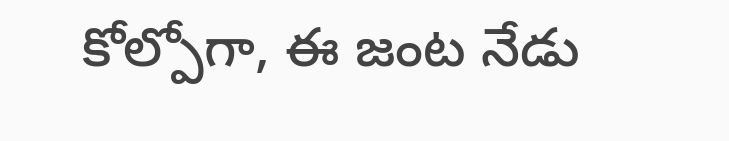కోల్పోగా, ఈ జంట నేడు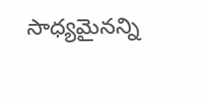సాధ్యమైనన్ని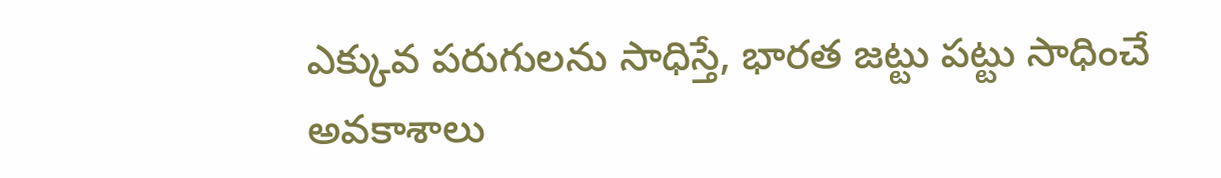ఎక్కువ పరుగులను సాధిస్తే, భారత జట్టు పట్టు సాధించే అవకాశాలు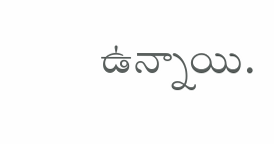ఉన్నాయి.